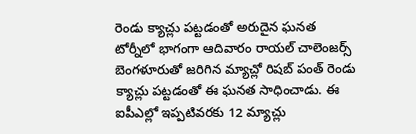రెండు క్యాచ్లు పట్టడంతో అరుదైన ఘనత
టోర్నీలో భాగంగా ఆదివారం రాయల్ చాలెంజర్స్ బెంగళూరుతో జరిగిన మ్యాచ్లో రిషబ్ పంత్ రెండు క్యాచ్లు పట్టడంతో ఈ ఘనత సాధించాడు. ఈ ఐపీఎల్లో ఇప్పటివరకు 12 మ్యాచ్లు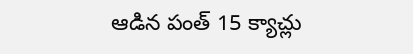ఆడిన పంత్ 15 క్యాచ్లు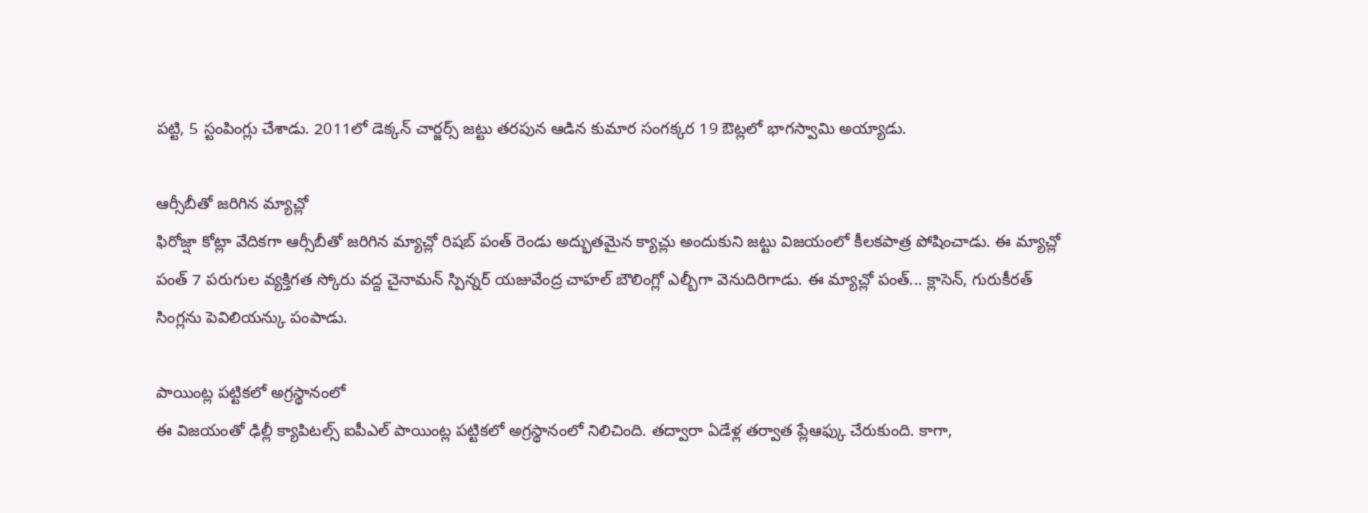పట్టి, 5 స్టంపింగ్లు చేశాడు. 2011లో డెక్కన్ చార్జర్స్ జట్టు తరపున ఆడిన కుమార సంగక్కర 19 ఔట్లలో భాగస్వామి అయ్యాడు.

ఆర్సీబీతో జరిగిన మ్యాచ్లో
ఫిరోజ్షా కోట్లా వేదికగా ఆర్సీబీతో జరిగిన మ్యాచ్లో రిషబ్ పంత్ రెండు అద్భుతమైన క్యాచ్లు అందుకుని జట్టు విజయంలో కీలకపాత్ర పోషించాడు. ఈ మ్యాచ్లో పంత్ 7 పరుగుల వ్యక్తిగత స్కోరు వద్ద చైనామన్ స్పిన్నర్ యజువేంద్ర చాహల్ బౌలింగ్లో ఎల్బీగా వెనుదిరిగాడు. ఈ మ్యాచ్లో పంత్... క్లాసెన్, గురుకీరత్ సింగ్లను పెవిలియన్కు పంపాడు.

పాయింట్ల పట్టికలో అగ్రస్థానంలో
ఈ విజయంతో ఢిల్లీ క్యాపిటల్స్ ఐపీఎల్ పాయింట్ల పట్టికలో అగ్రస్థానంలో నిలిచింది. తద్వారా ఏడేళ్ల తర్వాత ప్లేఆఫ్కు చేరుకుంది. కాగా,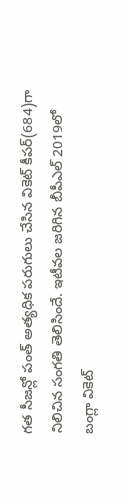గత సీజన్లో పంత్ అత్యధిక పరుగులు చేసిన వికెట్ కీపర్(684)గా నిలిచిన సంగతి తెలిసిందే. ఇటీవల జరిగిన బీపీఎల్ 2019లో బంగ్లా వికెట్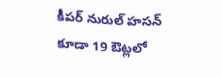కీపర్ నురుల్ హసన్ కూడా 19 ఔట్లలో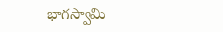భాగస్వామి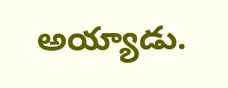అయ్యాడు.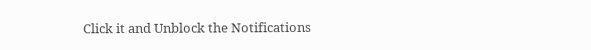Click it and Unblock the Notifications